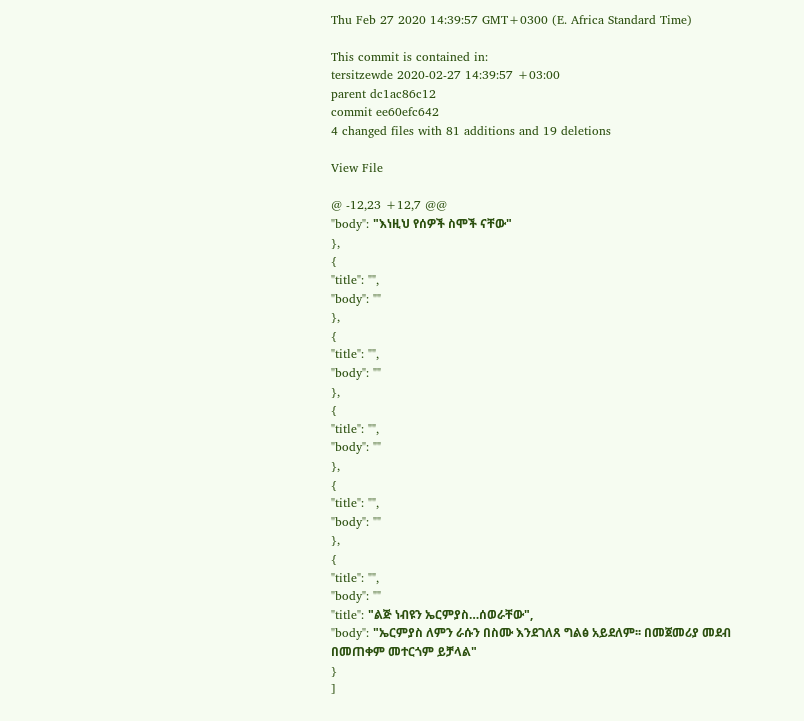Thu Feb 27 2020 14:39:57 GMT+0300 (E. Africa Standard Time)

This commit is contained in:
tersitzewde 2020-02-27 14:39:57 +03:00
parent dc1ac86c12
commit ee60efc642
4 changed files with 81 additions and 19 deletions

View File

@ -12,23 +12,7 @@
"body": "እነዚህ የሰዎች ስሞች ናቸው"
},
{
"title": "",
"body": ""
},
{
"title": "",
"body": ""
},
{
"title": "",
"body": ""
},
{
"title": "",
"body": ""
},
{
"title": "",
"body": ""
"title": "ልጅ ነብዩን ኤርምያስ…ሰወራቸው",
"body": "ኤርምያስ ለምን ራሱን በስሙ እንደገለጸ ግልፅ አይደለም፡፡ በመጀመሪያ መደብ በመጠቀም መተርጎም ይቻላል"
}
]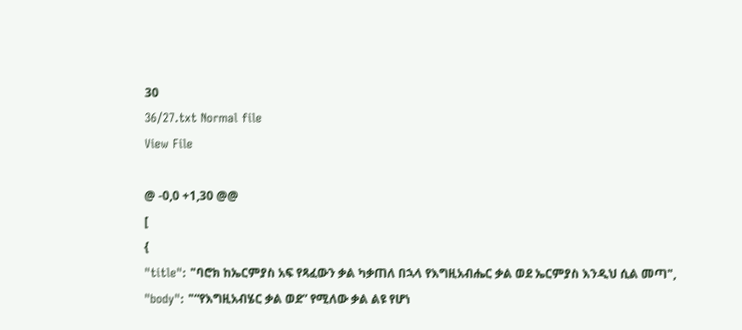30
36/27.txt Normal file
View File

@ -0,0 +1,30 @@
[
{
"title": "ባሮክ ከኤርምያስ አፍ የጻፈውን ቃል ካቃጠለ በኋላ የእግዚአብሔር ቃል ወደ ኤርምያስ እንዲህ ሲል መጣ",
"body": "“የእግዚአብሄር ቃል ወደ” የሚለው ቃል ልዩ የሆነ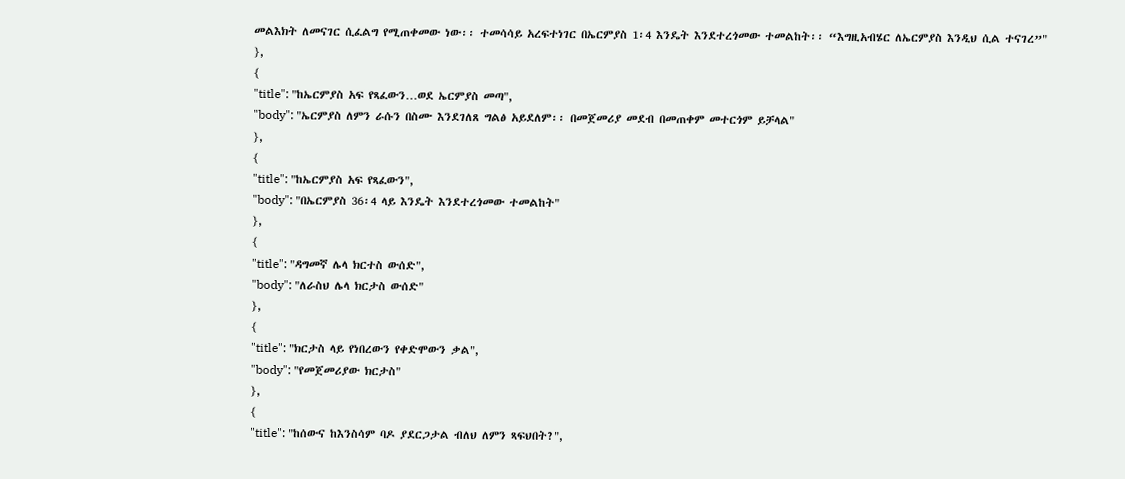መልእክት ለመናገር ሲፈልግ የሚጠቀመው ነው፡፡ ተመሳሳይ አረፍተነገር በኤርምያስ 1፡4 እንዴት እንደተረጎመው ተመልከት፡፡ “እግዚአብሄር ለኤርምያስ እንዲህ ሲል ተናገረ”"
},
{
"title": "ከኤርምያስ አፍ የጻፈውን…ወደ ኤርምያስ መጣ",
"body": "ኤርምያስ ለምን ራሱን በስሙ እንደገለጸ ግልፅ አይደለም፡፡ በመጀመሪያ መደብ በመጠቀም መተርጎም ይቻላል"
},
{
"title": "ከኤርምያስ አፍ የጻፈውን",
"body": "በኤርምያስ 36፡4 ላይ እንዴት እንደተረጎመው ተመልከት"
},
{
"title": "ዳግመኛ ሌላ ክርተስ ውሰድ",
"body": "ለራስህ ሌላ ክርታስ ውሰድ"
},
{
"title": "ክርታስ ላይ የነበረውን የቀድሞውን ቃል",
"body": "የመጀመሪያው ክርታስ"
},
{
"title": "ከሰውና ከእንስሳም ባዶ ያደርጋታል ብለህ ለምን ጻፍህበት?",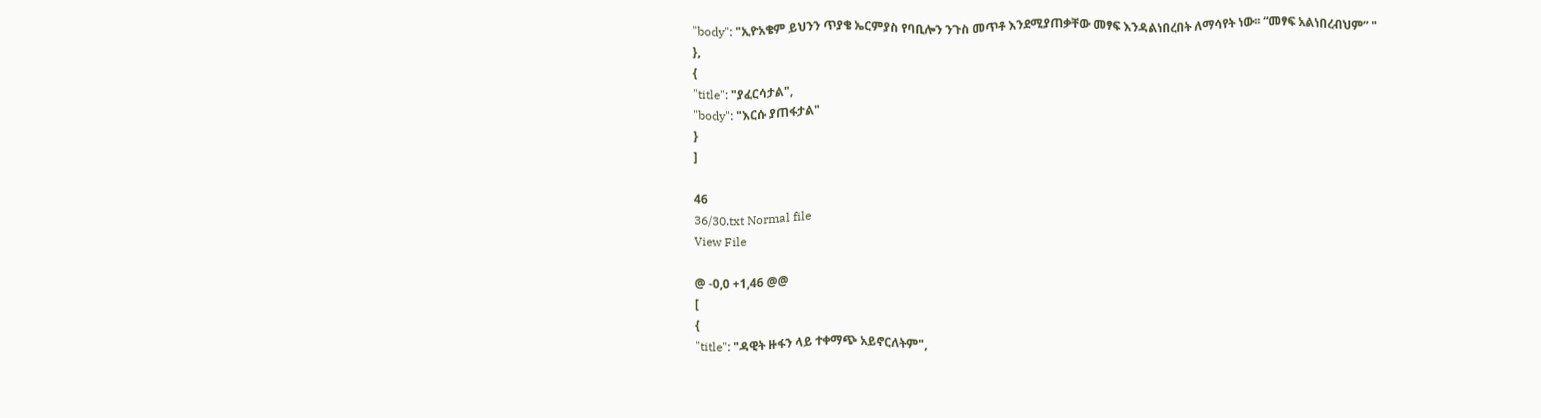"body": "ኢዮአቄም ይህንን ጥያቄ ኤርምያስ የባቢሎን ንጉስ መጥቶ እንደሚያጠቃቸው መፃፍ እንዳልነበረበት ለማሳየት ነው፡፡ “መፃፍ አልነበረብህም” "
},
{
"title": "ያፈርሳታል",
"body": "እርሱ ያጠፋታል"
}
]

46
36/30.txt Normal file
View File

@ -0,0 +1,46 @@
[
{
"title": "ዳዊት ዙፋን ላይ ተቀማጭ አይኖርለትም",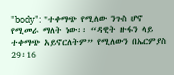"body": "ተቀማጭ የሚለው ንጉስ ሆኖ የሚመራ ማለት ነው፡፡ “ዳዊት ዙፋን ላይ ተቀማጭ አይኖርለትም” የሚለውን በኤርምያስ 29፡16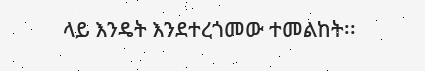ላይ እንዴት እንደተረጎመው ተመልከት፡፡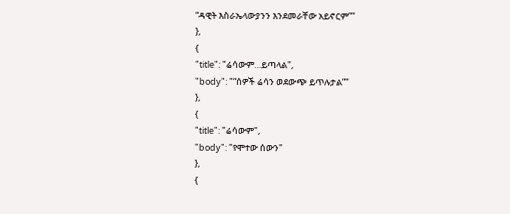“ዳዊት እስራኤላውያንን እንደመራቸው አይኖርም”"
},
{
"title": "ሬሳውም…ይጣላል",
"body": "“ሰዎች ሬሳን ወደውጭ ይጥሉታል”"
},
{
"title": "ሬሳውም",
"body": "የሞተው ሰውን"
},
{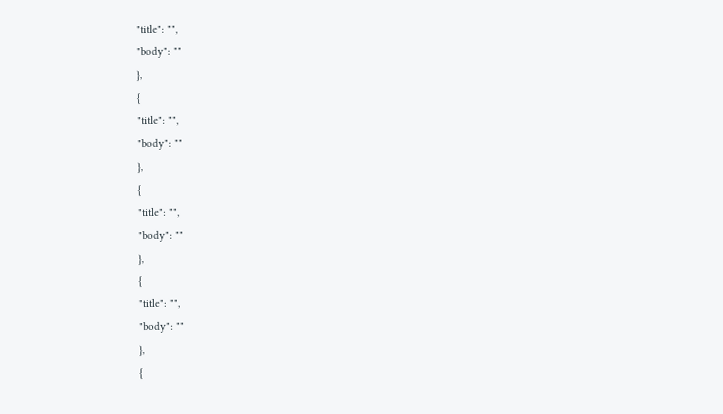"title": "",
"body": ""
},
{
"title": "",
"body": ""
},
{
"title": "",
"body": ""
},
{
"title": "",
"body": ""
},
{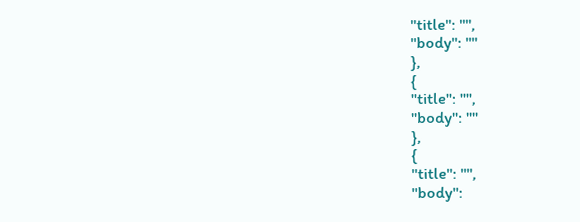"title": "",
"body": ""
},
{
"title": "",
"body": ""
},
{
"title": "",
"body":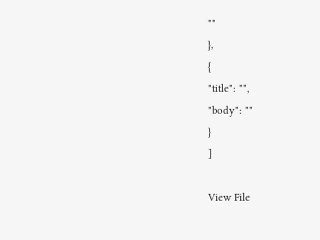""
},
{
"title": "",
"body": ""
}
]

View File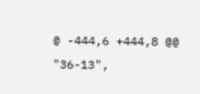@ -444,6 +444,8 @@
"36-13",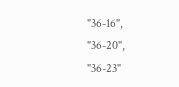"36-16",
"36-20",
"36-23"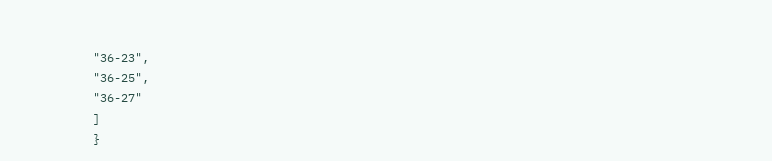"36-23",
"36-25",
"36-27"
]
}